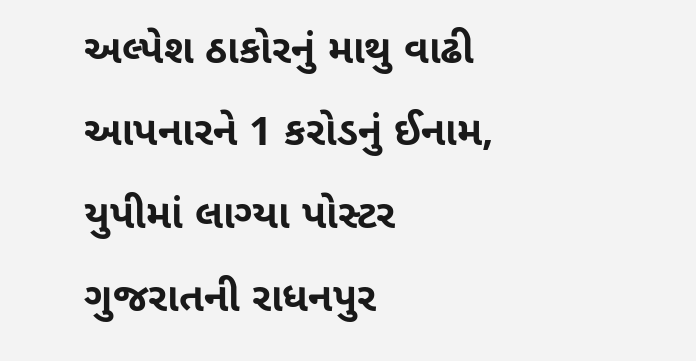અલ્પેશ ઠાકોરનું માથુ વાઢી આપનારને 1 કરોડનું ઈનામ, યુપીમાં લાગ્યા પોસ્ટર
ગુજરાતની રાધનપુર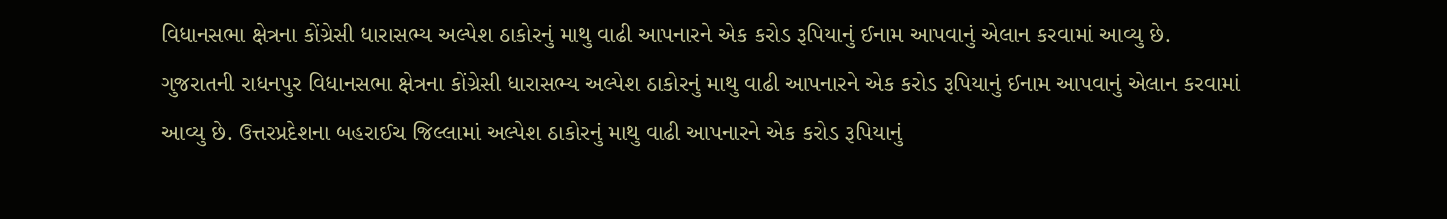વિધાનસભા ક્ષેત્રના કોંગ્રેસી ધારાસભ્ય અલ્પેશ ઠાકોરનું માથુ વાઢી આપનારને એક કરોડ રૂપિયાનું ઈનામ આપવાનું એલાન કરવામાં આવ્યુ છે.
ગુજરાતની રાધનપુર વિધાનસભા ક્ષેત્રના કોંગ્રેસી ધારાસભ્ય અલ્પેશ ઠાકોરનું માથુ વાઢી આપનારને એક કરોડ રૂપિયાનું ઈનામ આપવાનું એલાન કરવામાં આવ્યુ છે. ઉત્તરપ્રદેશના બહરાઈચ જિલ્લામાં અલ્પેશ ઠાકોરનું માથુ વાઢી આપનારને એક કરોડ રૂપિયાનું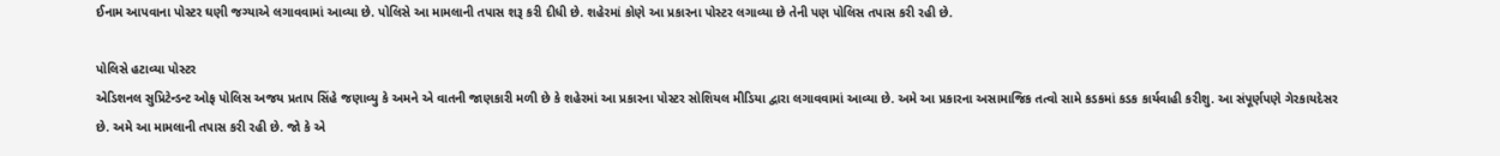ઈનામ આપવાના પોસ્ટર ઘણી જગ્યાએ લગાવવામાં આવ્યા છે. પોલિસે આ મામલાની તપાસ શરૂ કરી દીધી છે. શહેરમાં કોણે આ પ્રકારના પોસ્ટર લગાવ્યા છે તેની પણ પોલિસ તપાસ કરી રહી છે.

પોલિસે હટાવ્યા પોસ્ટર
એડિશનલ સુપ્રિટેન્ડન્ટ ઓફ પોલિસ અજય પ્રતાપ સિંહે જણાવ્યુ કે અમને એ વાતની જાણકારી મળી છે કે શહેરમાં આ પ્રકારના પોસ્ટર સોશિયલ મીડિયા દ્વારા લગાવવામાં આવ્યા છે. અમે આ પ્રકારના અસામાજિક તત્વો સામે કડકમાં કડક કાર્યવાહી કરીશુ. આ સંપૂર્ણપણે ગેરકાયદેસર છે. અમે આ મામલાની તપાસ કરી રહી છે. જો કે એ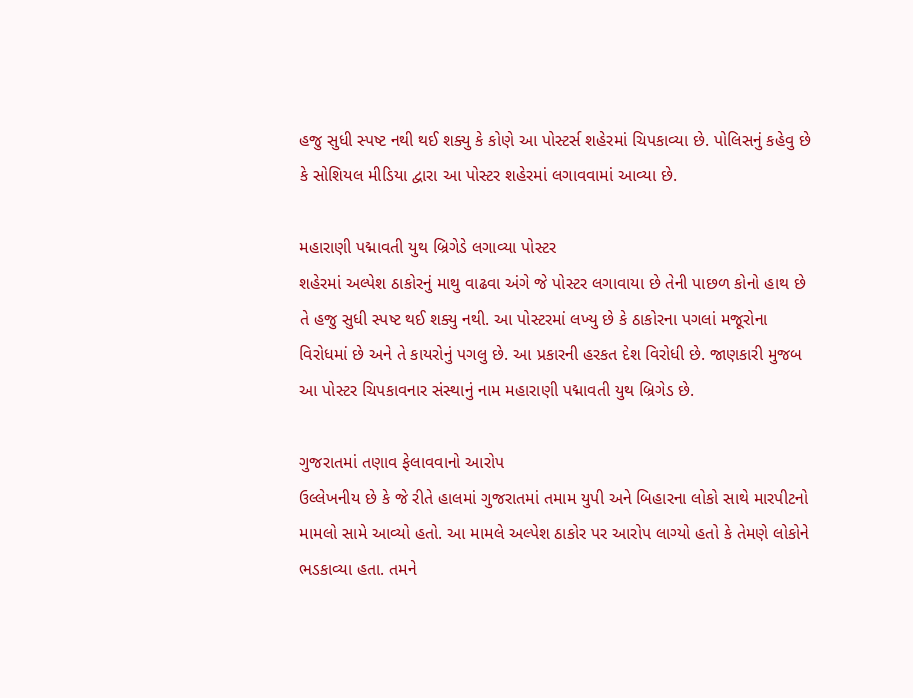હજુ સુધી સ્પષ્ટ નથી થઈ શક્યુ કે કોણે આ પોસ્ટર્સ શહેરમાં ચિપકાવ્યા છે. પોલિસનું કહેવુ છે કે સોશિયલ મીડિયા દ્વારા આ પોસ્ટર શહેરમાં લગાવવામાં આવ્યા છે.

મહારાણી પદ્માવતી યુથ બ્રિગેડે લગાવ્યા પોસ્ટર
શહેરમાં અલ્પેશ ઠાકોરનું માથુ વાઢવા અંગે જે પોસ્ટર લગાવાયા છે તેની પાછળ કોનો હાથ છે તે હજુ સુધી સ્પષ્ટ થઈ શક્યુ નથી. આ પોસ્ટરમાં લખ્યુ છે કે ઠાકોરના પગલાં મજૂરોના વિરોધમાં છે અને તે કાયરોનું પગલુ છે. આ પ્રકારની હરકત દેશ વિરોધી છે. જાણકારી મુજબ આ પોસ્ટર ચિપકાવનાર સંસ્થાનું નામ મહારાણી પદ્માવતી યુથ બ્રિગેડ છે.

ગુજરાતમાં તણાવ ફેલાવવાનો આરોપ
ઉલ્લેખનીય છે કે જે રીતે હાલમાં ગુજરાતમાં તમામ યુપી અને બિહારના લોકો સાથે મારપીટનો મામલો સામે આવ્યો હતો. આ મામલે અલ્પેશ ઠાકોર પર આરોપ લાગ્યો હતો કે તેમણે લોકોને ભડકાવ્યા હતા. તમને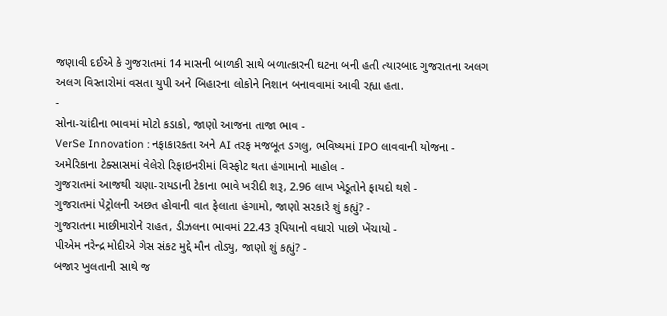જણાવી દઈએ કે ગુજરાતમાં 14 માસની બાળકી સાથે બળાત્કારની ઘટના બની હતી ત્યારબાદ ગુજરાતના અલગ અલગ વિસ્તારોમાં વસતા યુપી અને બિહારના લોકોને નિશાન બનાવવામાં આવી રહ્યા હતા.
-
સોના-ચાંદીના ભાવમાં મોટો કડાકો, જાણો આજના તાજા ભાવ -
VerSe Innovation : નફાકારકતા અને AI તરફ મજબૂત ડગલુ, ભવિષ્યમાં IPO લાવવાની યોજના -
અમેરિકાના ટેક્સાસમાં વેલેરો રિફાઇનરીમાં વિસ્ફોટ થતા હંગામાનો માહોલ -
ગુજરાતમાં આજથી ચણા-રાયડાની ટેકાના ભાવે ખરીદી શરૂ, 2.96 લાખ ખેડૂતોને ફાયદો થશે -
ગુજરાતમાં પેટ્રોલની અછત હોવાની વાત ફેલાતા હંગામો, જાણો સરકારે શું કહ્યું? -
ગુજરાતના માછીમારોને રાહત, ડીઝલના ભાવમાં 22.43 રૂપિયાનો વધારો પાછો ખેંચાયો -
પીએમ નરેન્દ્ર મોદીએ ગેસ સંકટ મુદ્દે મૌન તોડ્યુ, જાણો શું કહ્યું? -
બજાર ખુલતાની સાથે જ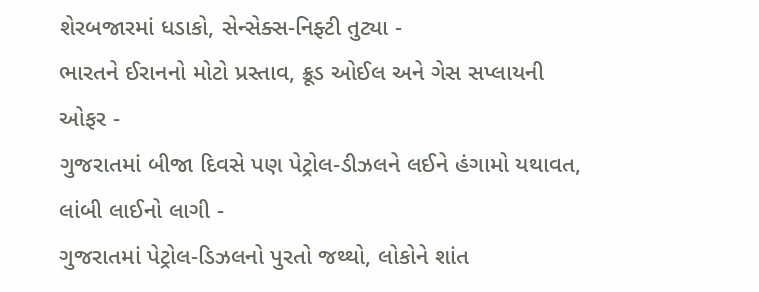શેરબજારમાં ધડાકો, સેન્સેક્સ-નિફ્ટી તુટ્યા -
ભારતને ઈરાનનો મોટો પ્રસ્તાવ, ક્રૂડ ઓઈલ અને ગેસ સપ્લાયની ઓફર -
ગુજરાતમાં બીજા દિવસે પણ પેટ્રોલ-ડીઝલને લઈને હંગામો યથાવત, લાંબી લાઈનો લાગી -
ગુજરાતમાં પેટ્રોલ-ડિઝલનો પુરતો જથ્થો, લોકોને શાંત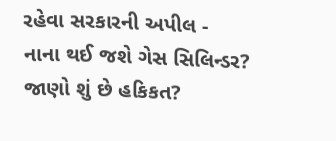રહેવા સરકારની અપીલ -
નાના થઈ જશે ગેસ સિલિન્ડર? જાણો શું છે હકિકત?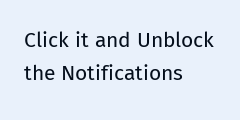Click it and Unblock the Notifications